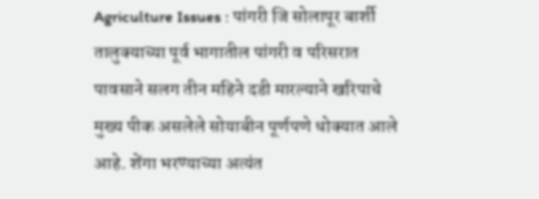Agriculture Issues : पांगरी जि सोलापूर बार्शी तालुक्याच्या पूर्व भागातील पांगरी व परिसरात पावसाने सलग तीन महिने दडी मारल्याने खरिपाचे मुख्य पीक असलेले सोयाबीन पूर्णपणे धोक्यात आले आहे. शेंगा भरण्याच्या अत्यंत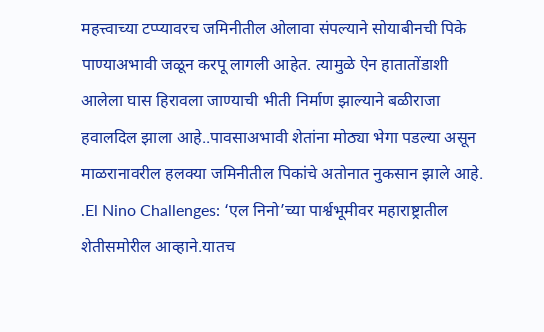महत्त्वाच्या टप्प्यावरच जमिनीतील ओलावा संपल्याने सोयाबीनची पिके पाण्याअभावी जळून करपू लागली आहेत. त्यामुळे ऐन हातातोंडाशी आलेला घास हिरावला जाण्याची भीती निर्माण झाल्याने बळीराजा हवालदिल झाला आहे..पावसाअभावी शेतांना मोठ्या भेगा पडल्या असून माळरानावरील हलक्या जमिनीतील पिकांचे अतोनात नुकसान झाले आहे. .El Nino Challenges: ‘एल निनो’च्या पार्श्वभूमीवर महाराष्ट्रातील शेतीसमोरील आव्हाने.यातच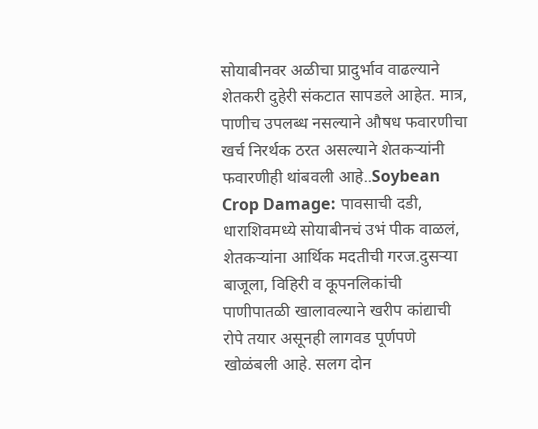सोयाबीनवर अळीचा प्रादुर्भाव वाढल्याने शेतकरी दुहेरी संकटात सापडले आहेत. मात्र, पाणीच उपलब्ध नसल्याने औषध फवारणीचा खर्च निरर्थक ठरत असल्याने शेतकऱ्यांनी फवारणीही थांबवली आहे..Soybean Crop Damage: पावसाची दडी, धाराशिवमध्ये सोयाबीनचं उभं पीक वाळलं, शेतकऱ्यांना आर्थिक मदतीची गरज.दुसऱ्या बाजूला, विहिरी व कूपनलिकांची पाणीपातळी खालावल्याने खरीप कांद्याची रोपे तयार असूनही लागवड पूर्णपणे खोळंबली आहे. सलग दोन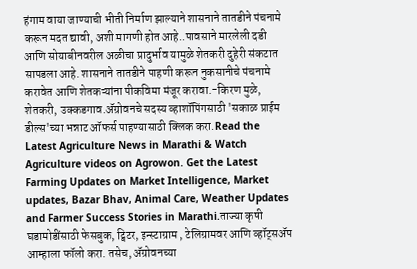हंगाम वाया जाण्याची भीती निर्माण झाल्याने शासनाने तातडीने पंचनामे करून मदत द्यावी, अशी मागणी होत आहे..पावसाने मारलेली दडी आणि सोयाबीनवरील अळीचा प्रादुर्भाव यामुळे शेतकरी दुहेरी संकटात सापडला आहे. शासनाने तातडीने पाहणी करून नुकसानीचे पंचनामे करावेत आणि शेतकऱ्यांना पीकविमा मंजूर करावा.-किरण मुळे, शेतकरी, उक्कडगाव.ॲग्रोवनचे सदस्य व्हाशॉपिंगसाठी 'सकाळ प्राईम डील्स'च्या भन्नाट ऑफर्स पाहण्यासाठी क्लिक करा.Read the Latest Agriculture News in Marathi & Watch Agriculture videos on Agrowon. Get the Latest Farming Updates on Market Intelligence, Market updates, Bazar Bhav, Animal Care, Weather Updates and Farmer Success Stories in Marathi.ताज्या कृषी घडामोडींसाठी फेसबुक, ट्विटर, इन्स्टाग्राम , टेलिग्रामवर आणि व्हॉट्सॲप आम्हाला फॉलो करा. तसेच, ॲग्रोवनच्या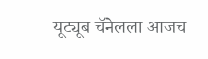यूट्यूब चॅनेलला आजच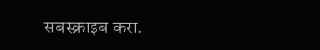सबस्क्राइब करा.